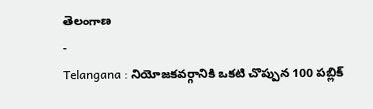తెలంగాణ
-
Telangana : నియోజకవర్గానికి ఒకటి చొప్పున 100 పబ్లిక్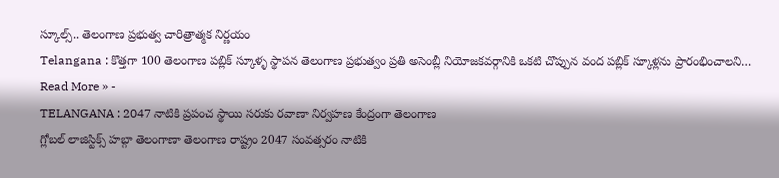స్కూల్స్.. తెలంగాణ ప్రభుత్వ చారిత్రాత్మక నిర్ణయం
Telangana : కొత్తగా 100 తెలంగాణ పబ్లిక్ స్కూళ్ళ స్థాపన తెలంగాణ ప్రభుత్వం ప్రతి అసెంబ్లీ నియోజకవర్గానికి ఒకటి చొప్పున వంద పబ్లిక్ స్కూళ్లను ప్రారంభించాలని…
Read More » -
TELANGANA : 2047 నాటికి ప్రపంచ స్థాయి సరుకు రవాణా నిర్వహణ కేంద్రంగా తెలంగాణ
గ్లోబల్ లాజిస్టిక్స్ హబ్గా తెలంగాణా తెలంగాణ రాష్ట్రం 2047 సంవత్సరం నాటికి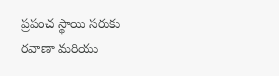ప్రపంచ స్థాయి సరుకు రవాణా మరియు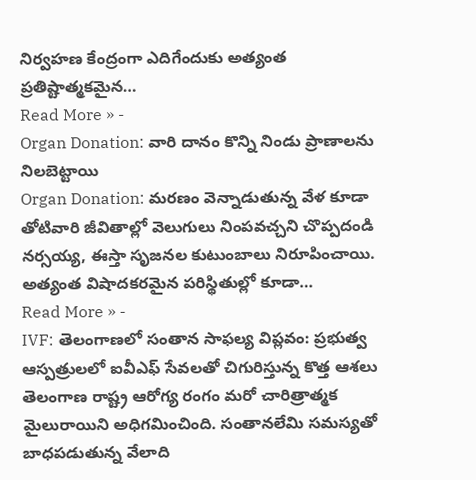నిర్వహణ కేంద్రంగా ఎదిగేందుకు అత్యంత ప్రతిష్టాత్మకమైన…
Read More » -
Organ Donation: వారి దానం కొన్ని నిండు ప్రాణాలను నిలబెట్టాయి
Organ Donation: మరణం వెన్నాడుతున్న వేళ కూడా తోటివారి జీవితాల్లో వెలుగులు నింపవచ్చని చొప్పదండి నర్సయ్య, ఈస్తా సృజనల కుటుంబాలు నిరూపించాయి. అత్యంత విషాదకరమైన పరిస్థితుల్లో కూడా…
Read More » -
IVF: తెలంగాణలో సంతాన సాఫల్య విప్లవం: ప్రభుత్వ ఆస్పత్రులలో ఐవీఎఫ్ సేవలతో చిగురిస్తున్న కొత్త ఆశలు
తెలంగాణ రాష్ట్ర ఆరోగ్య రంగం మరో చారిత్రాత్మక మైలురాయిని అధిగమించింది. సంతానలేమి సమస్యతో బాధపడుతున్న వేలాది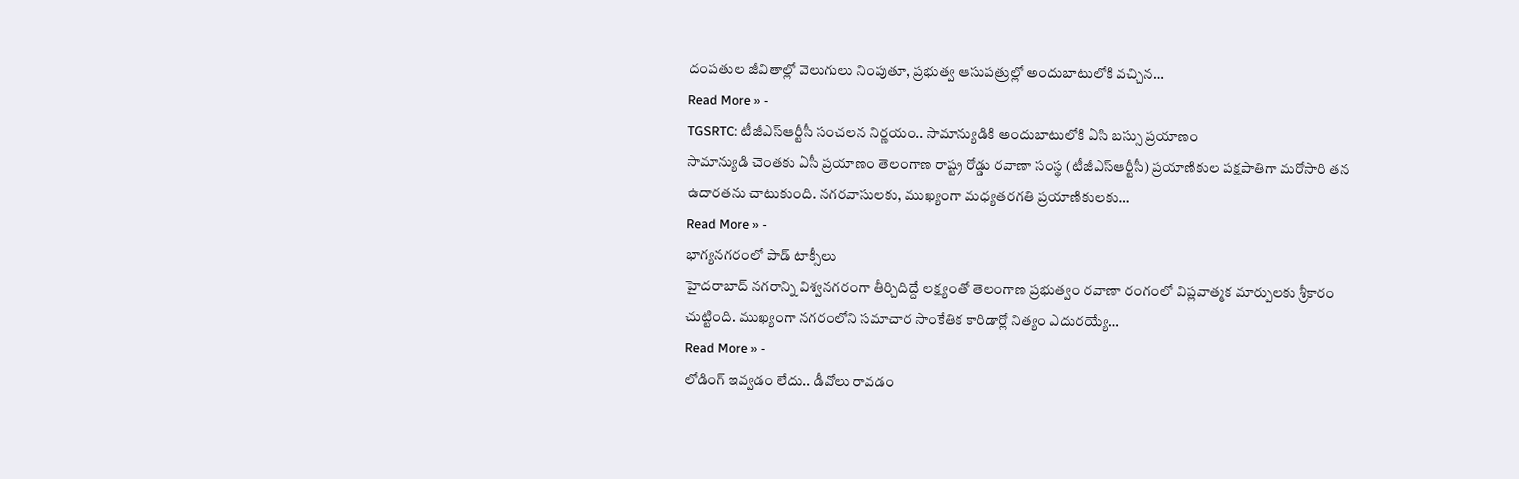దంపతుల జీవితాల్లో వెలుగులు నింపుతూ, ప్రభుత్వ ఆసుపత్రుల్లో అందుబాటులోకి వచ్చిన…
Read More » -
TGSRTC: టీజీఎస్ఆర్టీసీ సంచలన నిర్ణయం.. సామాన్యుడికి అందుబాటులోకి ఏసి బస్సు ప్రయాణం
సామాన్యుడి చెంతకు ఏసీ ప్రయాణం తెలంగాణ రాష్ట్ర రోడ్డు రవాణా సంస్థ (టీజీఎస్ఆర్టీసీ) ప్రయాణికుల పక్షపాతిగా మరోసారి తన ఉదారతను చాటుకుంది. నగరవాసులకు, ముఖ్యంగా మధ్యతరగతి ప్రయాణికులకు…
Read More » -
భాగ్యనగరంలో పాడ్ టాక్సీలు
హైదరాబాద్ నగరాన్ని విశ్వనగరంగా తీర్చిదిద్దే లక్ష్యంతో తెలంగాణ ప్రభుత్వం రవాణా రంగంలో విప్లవాత్మక మార్పులకు శ్రీకారం చుట్టింది. ముఖ్యంగా నగరంలోని సమాచార సాంకేతిక కారిడార్లో నిత్యం ఎదురయ్యే…
Read More » -
లోడింగ్ ఇవ్వడం లేదు.. డీవోలు రావడం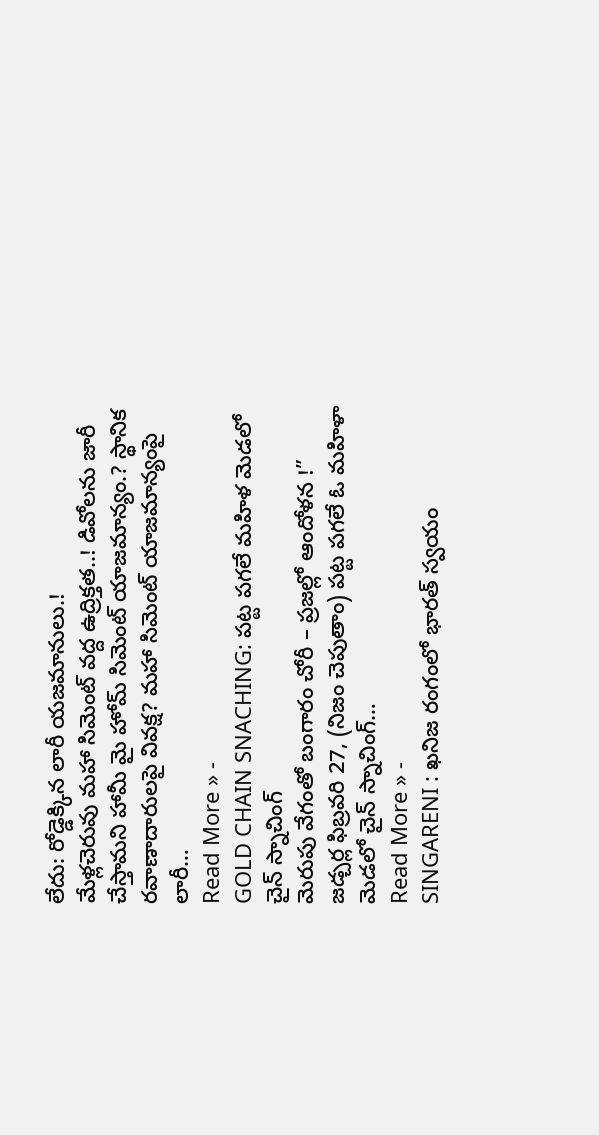లేదు: రోడ్డెక్కిన లారీ యజమానులు.!
మేళ్లచెరువు మహా సిమెంట్ వద్ద ఉద్రిక్తత..! డివోలను జారీ చేస్తామని హామీ మై హోమ్ సిమెంట్ యాజమాన్యం.? స్థానిక రవాణాదారులపై వివక్ష? మహా సిమెంట్ యాజమాన్యంపై లారీ…
Read More » -
GOLD CHAIN SNACHING: పట్ట పగలే మహిళ మెడలో చైన్ స్నాచింగ్
మెరుపు వేగంతో బంగారం చోరీ – ప్రజల్లో ఆందోళన !” జడ్చర్ల ఫిబ్రవరి 27, (నిజం చెపుతాం) పట్ట పగలే ఓ మహిళా మెడలో చైన్ స్నాచింగ్…
Read More » -
SINGARENI : ఖనిజ రంగంలో భారత్ స్వయం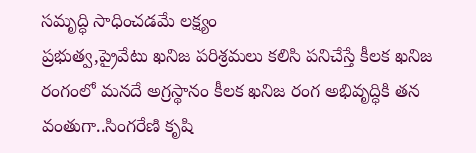సమృద్ధి సాధించడమే లక్ష్యం
ప్రభుత్వ,ప్రైవేటు ఖనిజ పరిశ్రమలు కలిసి పనిచేస్తే కీలక ఖనిజ రంగంలో మనదే అగ్రస్థానం కీలక ఖనిజ రంగ అభివృద్ధికి తన వంతుగా..సింగరేణి కృషి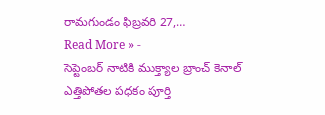రామగుండం ఫిబ్రవరి 27,…
Read More » -
సెప్టెంబర్ నాటికి ముక్త్యాల బ్రాంచ్ కెనాల్ ఎత్తిపోతల పధకం పూర్తి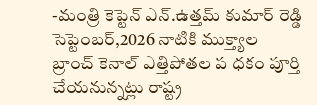-మంత్రి కెప్టెన్ ఎన్.ఉత్తమ్ కుమార్ రెడ్డి సెప్టెంబర్,2026 నాటికి ముక్త్యాల బ్రాంచ్ కెనాల్ ఎత్తిపోతల ప ధకం పూర్తి చేయనున్నట్లు రాష్ట్ర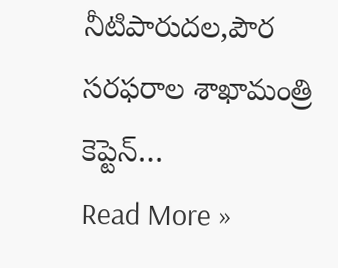నీటిపారుదల,పౌర సరఫరాల శాఖామంత్రి కెప్టెన్…
Read More »